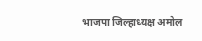भाजपा जिल्हाध्यक्ष अमोल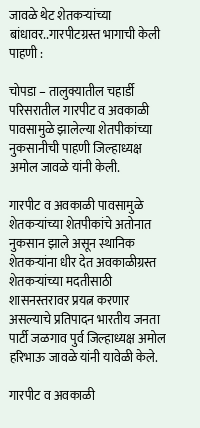जावळे थेट शेतकऱ्यांच्या बांधावर..गारपीटग्रस्त भागाची केली पाहणी :

चोपडा – तालुक्यातील चहार्डी परिसरातील गारपीट व अवकाळी पावसामुळे झालेल्या शेतपीकांच्या नुकसानीची पाहणी जिल्हाध्यक्ष अमोल जावळे यांनी केली.

गारपीट व अवकाळी पावसामुळे शेतकऱ्यांच्या शेतपीकांचे अतोनात नुकसान झाले असून स्थानिक शेतकऱ्यांना धीर देत अवकाळीग्रस्त शेतकऱ्यांच्या मदतीसाठी शासनस्तरावर प्रयत्न करणार असल्याचे प्रतिपादन भारतीय जनता पार्टी जळगाव पुर्व जिल्हाध्यक्ष अमोल हरिभाऊ जावळे यांनी यावेळी केले.

गारपीट व अवकाळी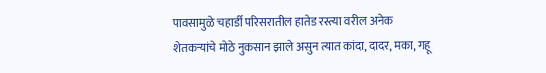पावसामुळे चहार्डी परिसरातील हातेड रस्त्या वरील अनेक शेतकऱ्यांचे मोठे नुकसान झाले असुन त्यात कांदा, दादर, मका, गहू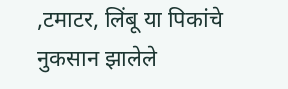,टमाटर, लिंबू या पिकांचे नुकसान झालेले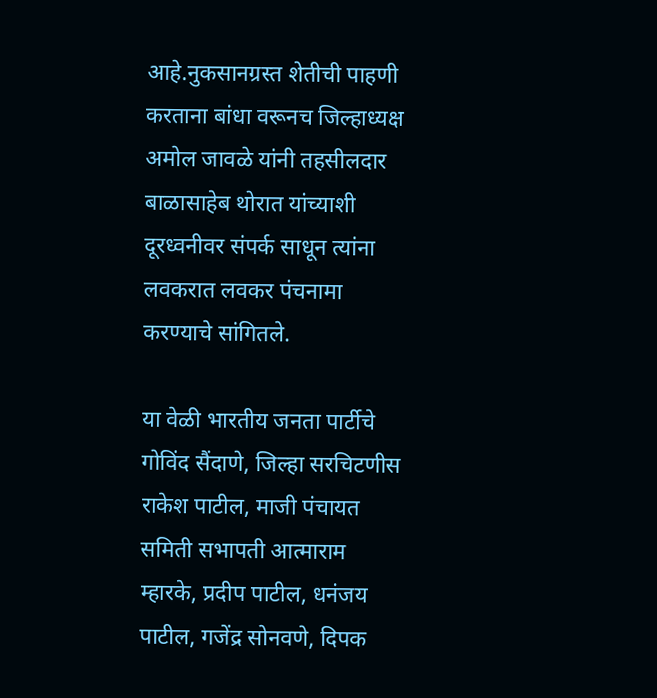आहे.नुकसानग्रस्त शेतीची पाहणी करताना बांधा वरूनच जिल्हाध्यक्ष अमोल जावळे यांनी तहसीलदार बाळासाहेब थोरात यांच्याशी दूरध्वनीवर संपर्क साधून त्यांना लवकरात लवकर पंचनामा करण्याचे सांगितले.

या वेळी भारतीय जनता पार्टीचे गोविंद सैंदाणे, जिल्हा सरचिटणीस राकेश पाटील, माजी पंचायत समिती सभापती आत्माराम म्हारके, प्रदीप पाटील, धनंजय पाटील, गजेंद्र सोनवणे, दिपक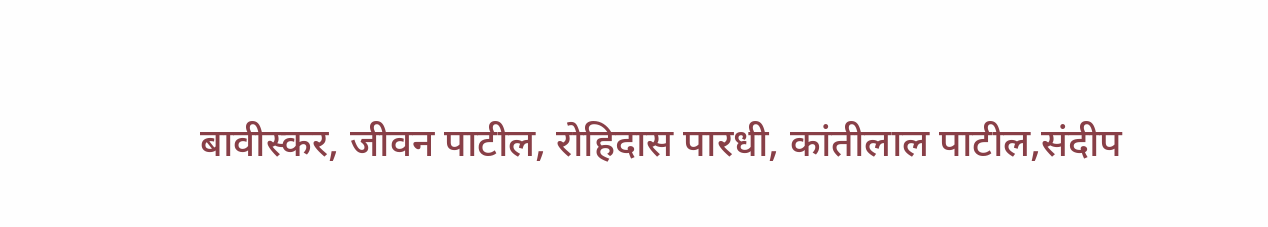बावीस्कर, जीवन पाटील, रोहिदास पारधी, कांतीलाल पाटील,संदीप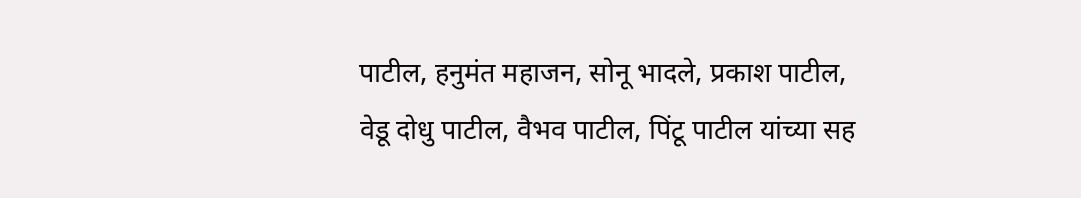पाटील, हनुमंत महाजन, सोनू भादले, प्रकाश पाटील, वेडू दोधु पाटील, वैभव पाटील, पिंटू पाटील यांच्या सह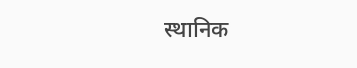स्थानिक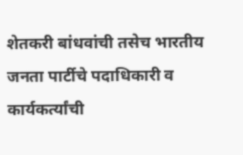शेतकरी बांधवांची तसेच भारतीय जनता पार्टीचे पदाधिकारी व कार्यकर्त्यांची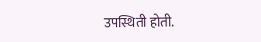उपस्थिती होती.